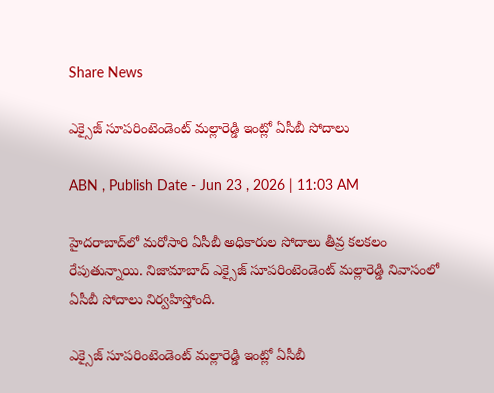Share News

ఎక్సైజ్ సూపరింటెండెంట్‌ మల్లారెడ్డి ఇంట్లో ఏసీబీ సోదాలు

ABN , Publish Date - Jun 23 , 2026 | 11:03 AM

హైదరాబాద్‌లో మరోసారి ఏసీబీ అధికారుల సోదాలు తీవ్ర కలకలం రేపుతున్నాయి. నిజామాబాద్ ఎక్సైజ్ సూపరింటెండెంట్ మల్లారెడ్డి నివాసంలో ఏసీబీ సోదాలు నిర్వహిస్తోంది.

ఎక్సైజ్ సూపరింటెండెంట్‌ మల్లారెడ్డి ఇంట్లో ఏసీబీ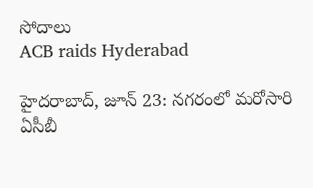సోదాలు
ACB raids Hyderabad

హైదరాబాద్, జూన్ 23: నగరంలో మరోసారి ఏసీబీ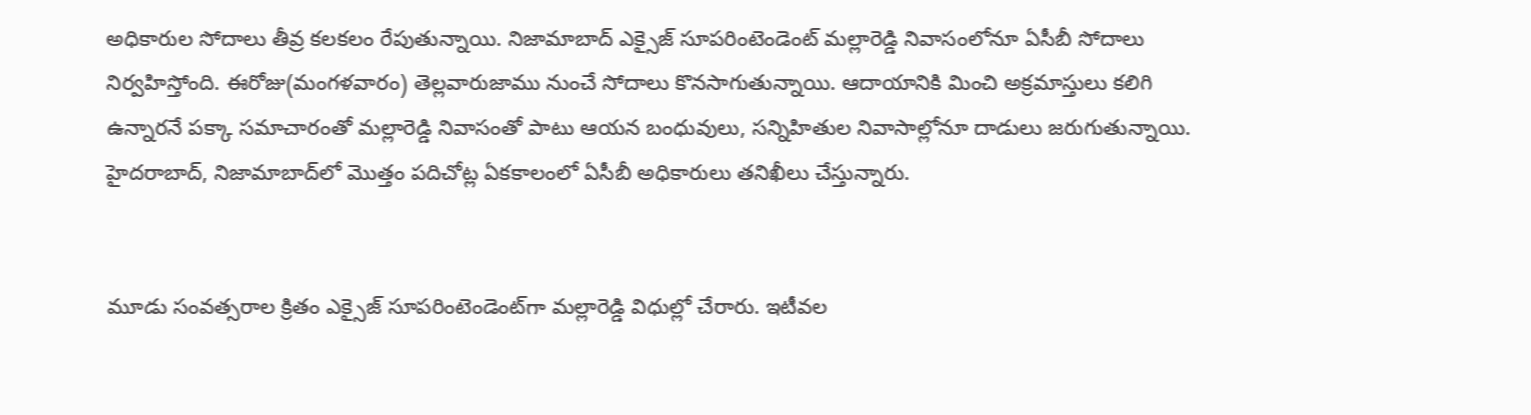అధికారుల సోదాలు తీవ్ర కలకలం రేపుతున్నాయి. నిజామాబాద్‌ ఎక్సైజ్ సూపరింటెండెంట్ మల్లారెడ్డి నివాసంలోనూ ఏసీబీ సోదాలు నిర్వహిస్తోంది. ఈరోజు(మంగళవారం) తెల్లవారుజాము నుంచే సోదాలు కొనసాగుతున్నాయి. ఆదాయానికి మించి అక్రమాస్తులు కలిగి ఉన్నారనే పక్కా సమాచారంతో మల్లారెడ్డి నివాసంతో పాటు ఆయన బంధువులు, సన్నిహితుల నివాసాల్లోనూ దాడులు జరుగుతున్నాయి. హైదరాబాద్, నిజామాబాద్‌లో మొత్తం పదిచోట్ల ఏకకాలంలో ఏసీబీ అధికారులు తనిఖీలు చేస్తున్నారు.


మూడు సంవత్సరాల క్రితం ఎక్సైజ్ సూపరింటెండెంట్‌గా మల్లారెడ్డి విధుల్లో చేరారు. ఇటీవల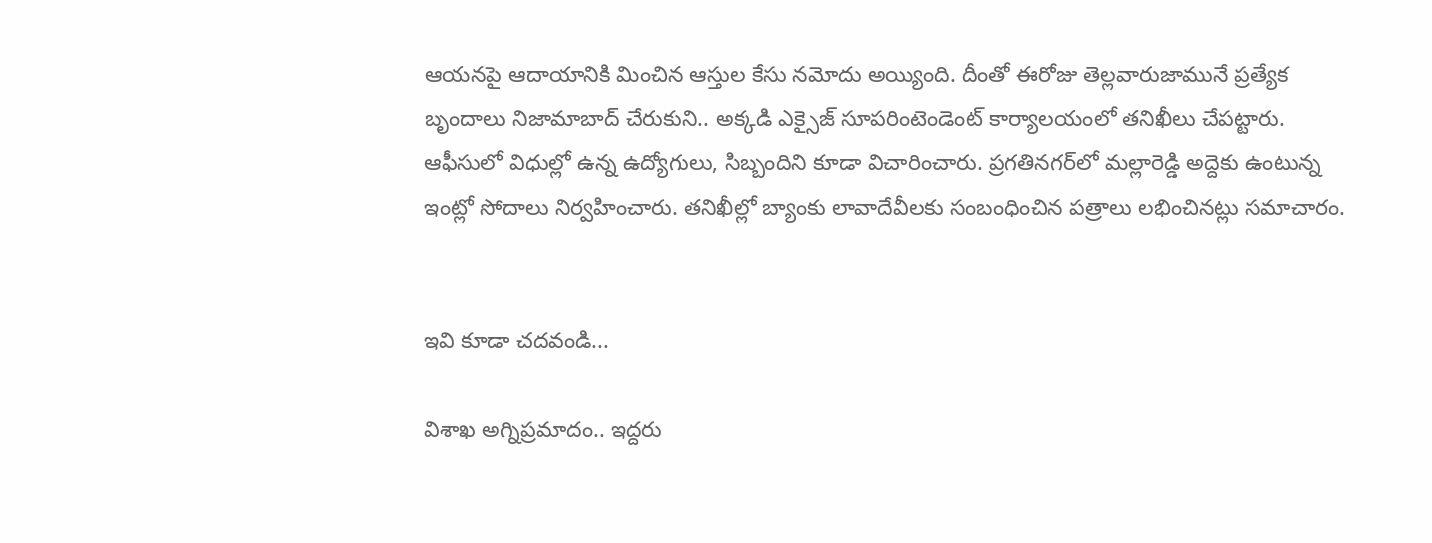ఆయనపై ఆదాయానికి మించిన ఆస్తుల కేసు నమోదు అయ్యింది. దీంతో ఈరోజు తెల్లవారుజామునే ప్రత్యేక బృందాలు నిజామాబాద్ చేరుకుని.. అక్కడి ఎక్సైజ్ సూపరింటెండెంట్ కార్యాలయంలో తనిఖీలు చేపట్టారు. ఆఫీసులో విధుల్లో ఉన్న ఉద్యోగులు, సిబ్బందిని కూడా విచారించారు. ప్రగతినగర్‌లో మల్లారెడ్డి అద్దెకు ఉంటున్న ఇంట్లో సోదాలు నిర్వహించారు. తనిఖీల్లో బ్యాంకు లావాదేవీలకు సంబంధించిన పత్రాలు లభించినట్లు సమాచారం.


ఇవి కూడా చదవండి...

విశాఖ అగ్నిప్రమాదం.. ఇద్దరు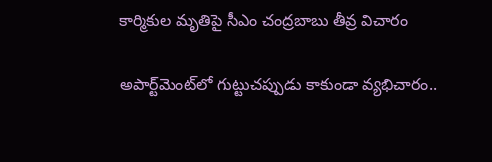కార్మికుల మృతిపై సీఎం చంద్రబాబు తీవ్ర విచారం

అపార్ట్‌మెంట్‌లో గుట్టుచప్పుడు కాకుండా వ్యభిచారం..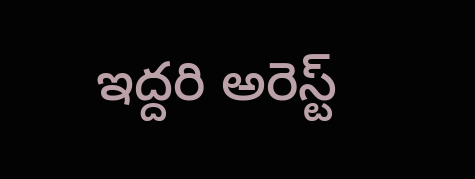ఇద్దరి అరెస్ట్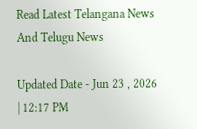Read Latest Telangana News And Telugu News

Updated Date - Jun 23 , 2026 | 12:17 PM